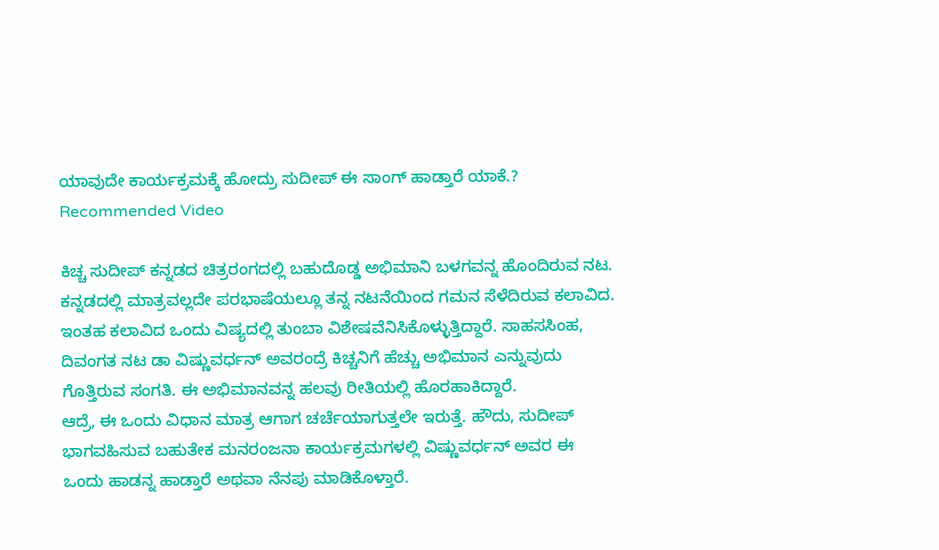ಯಾವುದೇ ಕಾರ್ಯಕ್ರಮಕ್ಕೆ ಹೋದ್ರು ಸುದೀಪ್ ಈ ಸಾಂಗ್ ಹಾಡ್ತಾರೆ ಯಾಕೆ.?
Recommended Video

ಕಿಚ್ಚ ಸುದೀಪ್ ಕನ್ನಡದ ಚಿತ್ರರಂಗದಲ್ಲಿ ಬಹುದೊಡ್ಡ ಅಭಿಮಾನಿ ಬಳಗವನ್ನ ಹೊಂದಿರುವ ನಟ. ಕನ್ನಡದಲ್ಲಿ ಮಾತ್ರವಲ್ಲದೇ ಪರಭಾಷೆಯಲ್ಲೂ ತನ್ನ ನಟನೆಯಿಂದ ಗಮನ ಸೆಳೆದಿರುವ ಕಲಾವಿದ.
ಇಂತಹ ಕಲಾವಿದ ಒಂದು ವಿಷ್ಯದಲ್ಲಿ ತುಂಬಾ ವಿಶೇಷವೆನಿಸಿಕೊಳ್ಳುತ್ತಿದ್ದಾರೆ. ಸಾಹಸಸಿಂಹ, ದಿವಂಗತ ನಟ ಡಾ ವಿಷ್ಣುವರ್ಧನ್ ಅವರಂದ್ರೆ ಕಿಚ್ಚನಿಗೆ ಹೆಚ್ಚು ಅಭಿಮಾನ ಎನ್ನುವುದು ಗೊತ್ತಿರುವ ಸಂಗತಿ. ಈ ಅಭಿಮಾನವನ್ನ ಹಲವು ರೀತಿಯಲ್ಲಿ ಹೊರಹಾಕಿದ್ದಾರೆ.
ಆದ್ರೆ, ಈ ಒಂದು ವಿಧಾನ ಮಾತ್ರ ಆಗಾಗ ಚರ್ಚೆಯಾಗುತ್ತಲೇ ಇರುತ್ತೆ. ಹೌದು, ಸುದೀಪ್ ಭಾಗವಹಿಸುವ ಬಹುತೇಕ ಮನರಂಜನಾ ಕಾರ್ಯಕ್ರಮಗಳಲ್ಲಿ ವಿಷ್ಣುವರ್ಧನ್ ಅವರ ಈ ಒಂದು ಹಾಡನ್ನ ಹಾಡ್ತಾರೆ ಅಥವಾ ನೆನಪು ಮಾಡಿಕೊಳ್ತಾರೆ.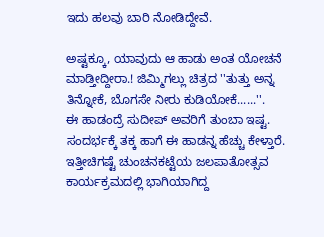ಇದು ಹಲವು ಬಾರಿ ನೋಡಿದ್ದೇವೆ.

ಅಷ್ಟಕ್ಕೂ, ಯಾವುದು ಆ ಹಾಡು ಅಂತ ಯೋಚನೆ ಮಾಡ್ತೀದ್ದೀರಾ.! ಜಿಮ್ಮಿಗಲ್ಲು ಚಿತ್ರದ ''ತುತ್ತು ಅನ್ನ ತಿನ್ನೋಕೆ, ಬೊಗಸೇ ನೀರು ಕುಡಿಯೋಕೆ......''.
ಈ ಹಾಡಂದ್ರೆ ಸುದೀಪ್ ಅವರಿಗೆ ತುಂಬಾ ಇಷ್ಟ. ಸಂದರ್ಭಕ್ಕೆ ತಕ್ಕ ಹಾಗೆ ಈ ಹಾಡನ್ನ ಹೆಚ್ಚು ಕೇಳ್ತಾರೆ. ಇತ್ತೀಚಿಗಷ್ಟೆ ಚುಂಚನಕಟ್ಟೆಯ ಜಲಪಾತೋತ್ಸವ ಕಾರ್ಯಕ್ರಮದಲ್ಲಿ ಭಾಗಿಯಾಗಿದ್ದ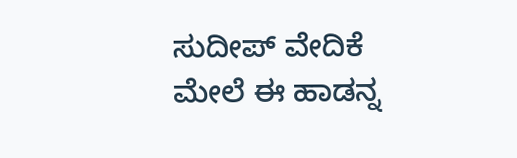ಸುದೀಪ್ ವೇದಿಕೆ ಮೇಲೆ ಈ ಹಾಡನ್ನ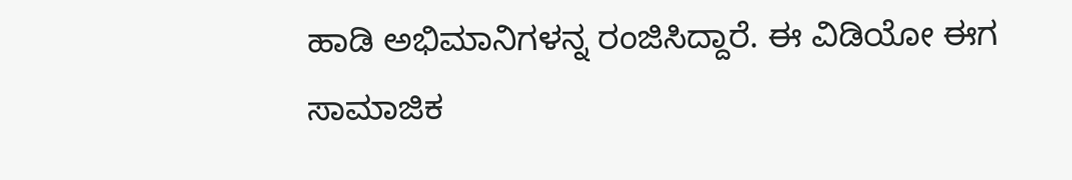ಹಾಡಿ ಅಭಿಮಾನಿಗಳನ್ನ ರಂಜಿಸಿದ್ದಾರೆ. ಈ ವಿಡಿಯೋ ಈಗ ಸಾಮಾಜಿಕ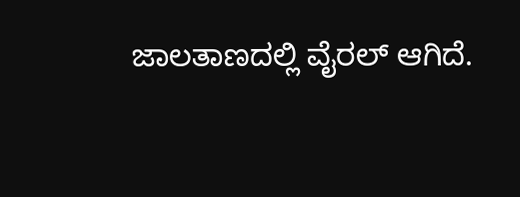ಜಾಲತಾಣದಲ್ಲಿ ವೈರಲ್ ಆಗಿದೆ.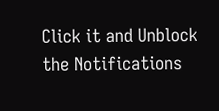Click it and Unblock the Notifications